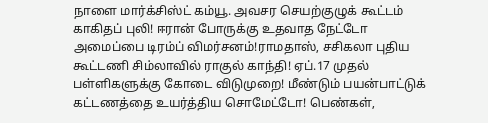நாளை மார்க்சிஸ்ட் கம்யூ. அவசர செயற்குழுக் கூட்டம் காகிதப் புலி! ஈரான் போருக்கு உதவாத நேட்டோ அமைப்பை டிரம்ப் விமர்சனம்!ராமதாஸ், சசிகலா புதிய கூட்டணி சிம்லாவில் ராகுல் காந்தி! ஏப்.17 முதல் பள்ளிகளுக்கு கோடை விடுமுறை! மீண்டும் பயன்பாட்டுக் கட்டணத்தை உயர்த்திய சொமேட்டோ! பெண்கள்,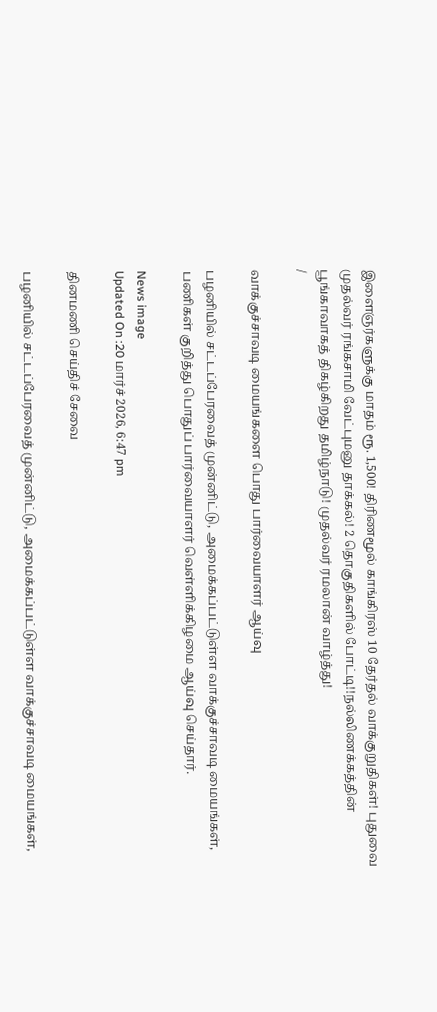இளைஞர்களுக்கு மாதம் ரூ. 1,500! திரிணமூல் காங்கிரஸ் 10 தேர்தல் வாக்குறுதிகள்! புதுவை முதல்வர் ரங்கசாமி வேட்புமனு தாக்கல்! 2 தொகுதிகளில் போட்டி!!நல்லிணக்கத்தின் பூங்காவாகத் திகழ்கிறது தமிழ்நாடு! முதல்வர் ரமலான் வாழ்த்து!
/

வாக்குச்சாவடி மையங்களை பொது பார்வையாளர் ஆய்வு

பழனியில் சட்டப்பேரவைத் முன்னிட்டு, அமைக்கப்பட்டுள்ள வாக்குச்சாவடி மையங்கள், பணிகள் குறித்து பொதுப் பார்வையாளர் வெள்ளிக்கிழமை ஆய்வு செய்தார்.

News image
Updated On :20 மார்ச் 2026, 6:47 pm

தினமணி செய்திச் சேவை

பழனியில் சட்டப்பேரவைத் முன்னிட்டு, அமைக்கப்பட்டுள்ள வாக்குச்சாவடி மையங்கள்,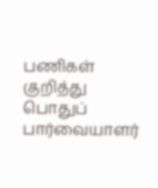பணிகள் குறித்து பொதுப் பார்வையாளர்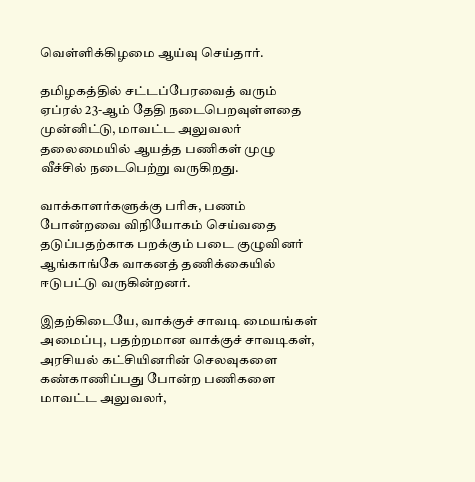வெள்ளிக்கிழமை ஆய்வு செய்தார்.

தமிழகத்தில் சட்டப்பேரவைத் வரும் ஏப்ரல் 23-ஆம் தேதி நடைபெறவுள்ளதை முன்னிட்டு, மாவட்ட அலுவலர் தலைமையில் ஆயத்த பணிகள் முழு வீச்சில் நடைபெற்று வருகிறது.

வாக்காளர்களுக்கு பரிசு, பணம் போன்றவை விநியோகம் செய்வதை தடுப்பதற்காக பறக்கும் படை குழுவினர் ஆங்காங்கே வாகனத் தணிக்கையில் ஈடுபட்டு வருகின்றனர்.

இதற்கிடையே, வாக்குச் சாவடி மையங்கள் அமைப்பு, பதற்றமான வாக்குச் சாவடிகள், அரசியல் கட்சியினரின் செலவுகளை கண்காணிப்பது போன்ற பணிகளை மாவட்ட அலுவலர்,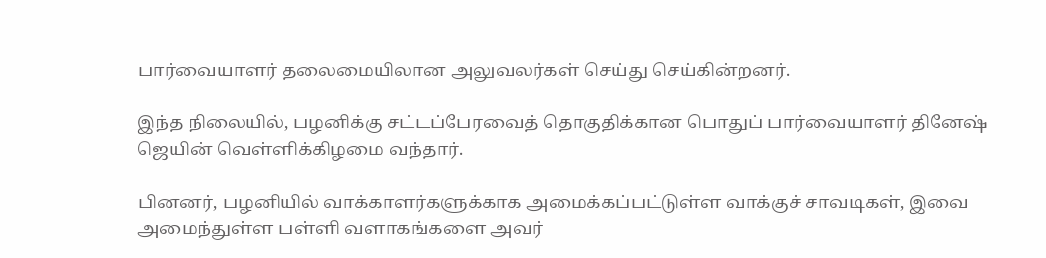பார்வையாளர் தலைமையிலான அலுவலர்கள் செய்து செய்கின்றனர்.

இந்த நிலையில், பழனிக்கு சட்டப்பேரவைத் தொகுதிக்கான பொதுப் பார்வையாளர் தினேஷ் ஜெயின் வெள்ளிக்கிழமை வந்தார்.

பினனர், பழனியில் வாக்காளர்களுக்காக அமைக்கப்பட்டுள்ள வாக்குச் சாவடிகள், இவை அமைந்துள்ள பள்ளி வளாகங்களை அவர்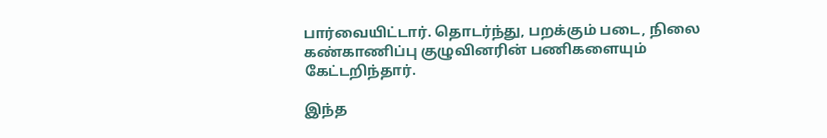பார்வையிட்டார். தொடர்ந்து, பறக்கும் படை, நிலை கண்காணிப்பு குழுவினரின் பணிகளையும் கேட்டறிந்தார்.

இந்த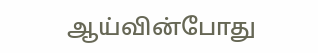ஆய்வின்போது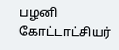பழனி கோட்டாட்சியர்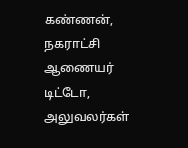கண்ணன், நகராட்சி ஆணையர் டிட்டோ, அலுவலர்கள்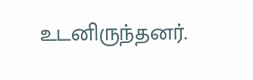உடனிருந்தனர்.